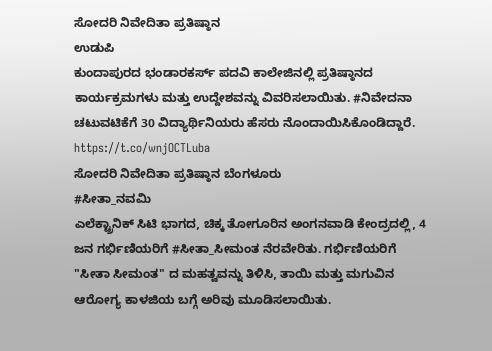ಸೋದರಿ ನಿವೇದಿತಾ ಪ್ರತಿಷ್ಠಾನ
ಉಡುಪಿ
ಕುಂದಾಪುರದ ಭಂಡಾರಕರ್ಸ್ ಪದವಿ ಕಾಲೇಜಿನಲ್ಲಿ ಪ್ರತಿಷ್ಠಾನದ ಕಾರ್ಯಕ್ರಮಗಳು ಮತ್ತು ಉದ್ದೇಶವನ್ನು ವಿವರಿಸಲಾಯಿತು. #ನಿವೇದನಾ ಚಟುವಟಿಕೆಗೆ 30 ವಿದ್ಯಾರ್ಥಿನಿಯರು ಹೆಸರು ನೊಂದಾಯಿಸಿಕೊಂಡಿದ್ದಾರೆ.
https://t.co/wnjOCTLuba
ಸೋದರಿ ನಿವೇದಿತಾ ಪ್ರತಿಷ್ಠಾನ ಬೆಂಗಳೂರು
#ಸೀತಾ_ನವಮಿ
ಎಲೆಕ್ಟ್ರಾನಿಕ್ ಸಿಟಿ ಭಾಗದ, ಚಿಕ್ಕ ತೋಗೂರಿನ ಅಂಗನವಾಡಿ ಕೇಂದ್ರದಲ್ಲಿ, 4 ಜನ ಗರ್ಭಿಣಿಯರಿಗೆ #ಸೀತಾ_ಸೀಮಂತ ನೆರವೇರಿತು. ಗರ್ಭಿಣಿಯರಿಗೆ "ಸೀತಾ ಸೀಮಂತ" ದ ಮಹತ್ವವನ್ನು ತಿಳಿಸಿ, ತಾಯಿ ಮತ್ತು ಮಗುವಿನ ಆರೋಗ್ಯ ಕಾಳಜಿಯ ಬಗ್ಗೆ ಅರಿವು ಮೂಡಿಸಲಾಯಿತು.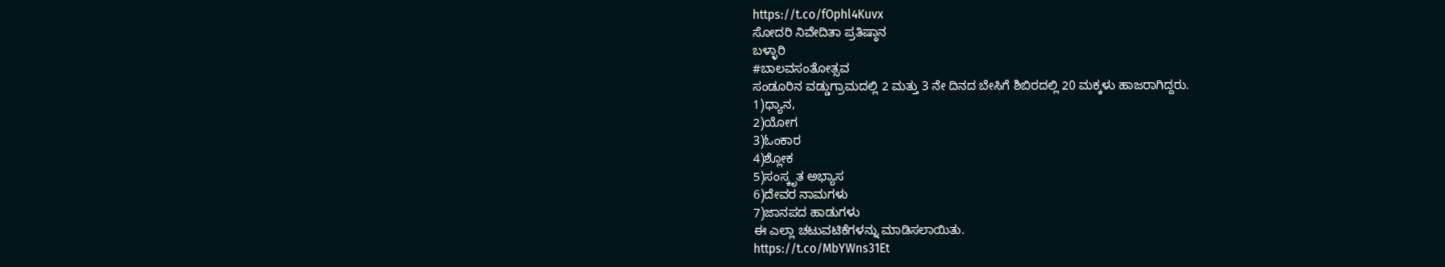https://t.co/fOphl4Kuvx
ಸೋದರಿ ನಿವೇದಿತಾ ಪ್ರತಿಷ್ಠಾನ
ಬಳ್ಳಾರಿ
#ಬಾಲವಸಂತೋತ್ಸವ
ಸಂಡೂರಿನ ವಡ್ಡುಗ್ರಾಮದಲ್ಲಿ 2 ಮತ್ತು 3 ನೇ ದಿನದ ಬೇಸಿಗೆ ಶಿಬಿರದಲ್ಲಿ 20 ಮಕ್ಕಳು ಹಾಜರಾಗಿದ್ದರು.
1)ಧ್ಯಾನ,
2)ಯೋಗ
3)ಓಂಕಾರ
4)ಶ್ಲೋಕ
5)ಸಂಸ್ಕೃತ ಅಭ್ಯಾಸ
6)ದೇವರ ನಾಮಗಳು
7)ಜಾನಪದ ಹಾಡುಗಳು
ಈ ಎಲ್ಲಾ ಚಟುವಟಿಕೆಗಳನ್ನು ಮಾಡಿಸಲಾಯಿತು.
https://t.co/MbYWns31Et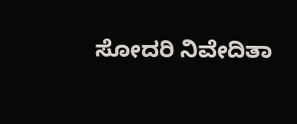ಸೋದರಿ ನಿವೇದಿತಾ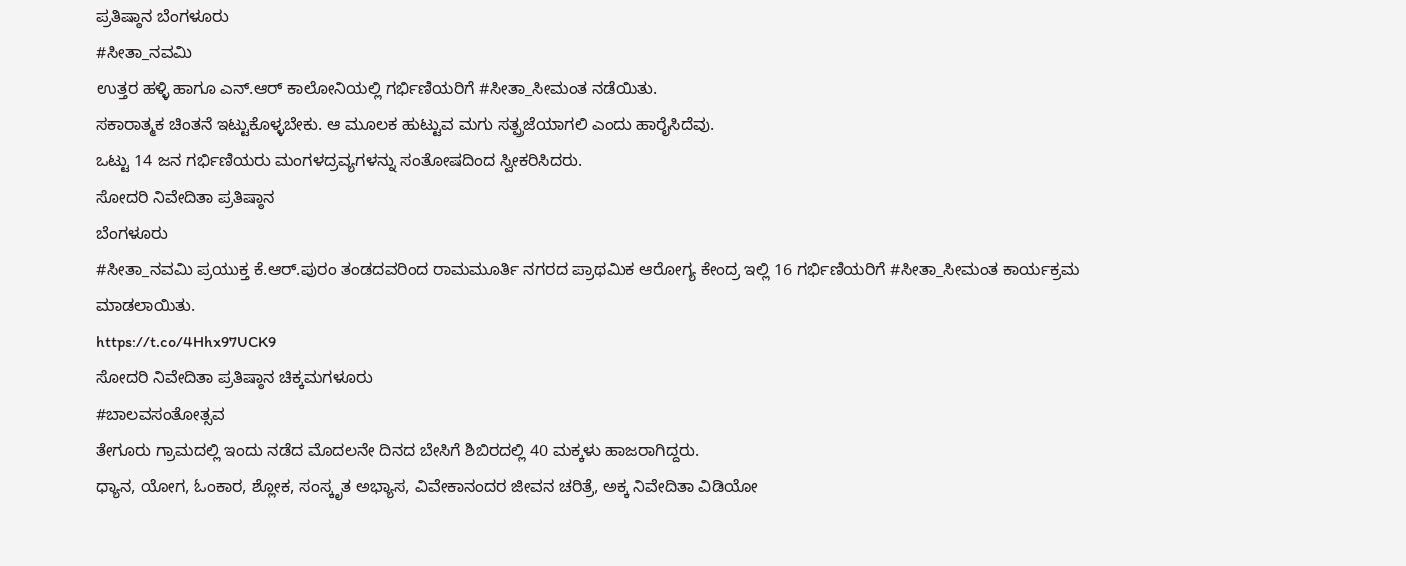ಪ್ರತಿಷ್ಠಾನ ಬೆಂಗಳೂರು
#ಸೀತಾ_ನವಮಿ
ಉತ್ತರ ಹಳ್ಳಿ ಹಾಗೂ ಎನ್.ಆರ್ ಕಾಲೋನಿಯಲ್ಲಿ ಗರ್ಭಿಣಿಯರಿಗೆ #ಸೀತಾ_ಸೀಮಂತ ನಡೆಯಿತು.
ಸಕಾರಾತ್ಮಕ ಚಿಂತನೆ ಇಟ್ಟುಕೊಳ್ಳಬೇಕು. ಆ ಮೂಲಕ ಹುಟ್ಟುವ ಮಗು ಸತ್ಪ್ರಜೆಯಾಗಲಿ ಎಂದು ಹಾರೈಸಿದೆವು.
ಒಟ್ಟು 14 ಜನ ಗರ್ಭಿಣಿಯರು ಮಂಗಳದ್ರವ್ಯಗಳನ್ನು ಸಂತೋಷದಿಂದ ಸ್ವೀಕರಿಸಿದರು.
ಸೋದರಿ ನಿವೇದಿತಾ ಪ್ರತಿಷ್ಠಾನ
ಬೆಂಗಳೂರು
#ಸೀತಾ_ನವಮಿ ಪ್ರಯುಕ್ತ ಕೆ.ಆರ್.ಪುರಂ ತಂಡದವರಿಂದ ರಾಮಮೂರ್ತಿ ನಗರದ ಪ್ರಾಥಮಿಕ ಆರೋಗ್ಯ ಕೇಂದ್ರ ಇಲ್ಲಿ 16 ಗರ್ಭಿಣಿಯರಿಗೆ #ಸೀತಾ_ಸೀಮಂತ ಕಾರ್ಯಕ್ರಮ ಮಾಡಲಾಯಿತು.
https://t.co/4Hhx97UCK9
ಸೋದರಿ ನಿವೇದಿತಾ ಪ್ರತಿಷ್ಠಾನ ಚಿಕ್ಕಮಗಳೂರು
#ಬಾಲವಸಂತೋತ್ಸವ
ತೇಗೂರು ಗ್ರಾಮದಲ್ಲಿ ಇಂದು ನಡೆದ ಮೊದಲನೇ ದಿನದ ಬೇಸಿಗೆ ಶಿಬಿರದಲ್ಲಿ 40 ಮಕ್ಕಳು ಹಾಜರಾಗಿದ್ದರು.
ಧ್ಯಾನ, ಯೋಗ, ಓಂಕಾರ, ಶ್ಲೋಕ, ಸಂಸ್ಕೃತ ಅಭ್ಯಾಸ, ವಿವೇಕಾನಂದರ ಜೀವನ ಚರಿತ್ರೆ, ಅಕ್ಕ ನಿವೇದಿತಾ ವಿಡಿಯೋ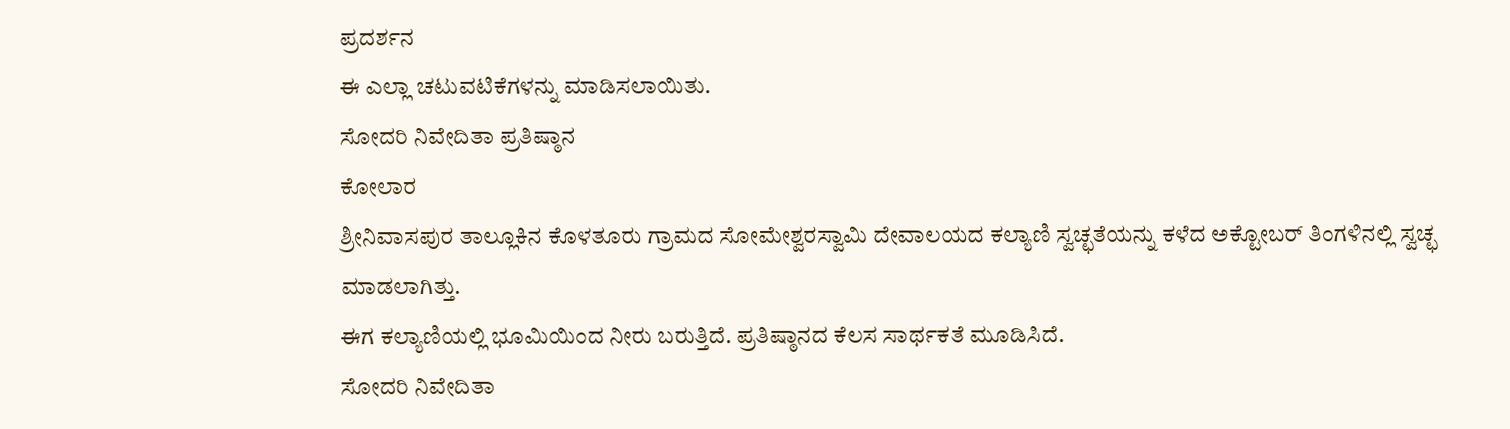ಪ್ರದರ್ಶನ
ಈ ಎಲ್ಲಾ ಚಟುವಟಿಕೆಗಳನ್ನು ಮಾಡಿಸಲಾಯಿತು.
ಸೋದರಿ ನಿವೇದಿತಾ ಪ್ರತಿಷ್ಠಾನ
ಕೋಲಾರ
ಶ್ರೀನಿವಾಸಪುರ ತಾಲ್ಲೂಕಿನ ಕೊಳತೂರು ಗ್ರಾಮದ ಸೋಮೇಶ್ವರಸ್ವಾಮಿ ದೇವಾಲಯದ ಕಲ್ಯಾಣಿ ಸ್ವಚ್ಛತೆಯನ್ನು ಕಳೆದ ಅಕ್ಟೋಬರ್ ತಿಂಗಳಿನಲ್ಲಿ ಸ್ವಚ್ಛ ಮಾಡಲಾಗಿತ್ತು.
ಈಗ ಕಲ್ಯಾಣಿಯಲ್ಲಿ ಭೂಮಿಯಿಂದ ನೀರು ಬರುತ್ತಿದೆ. ಪ್ರತಿಷ್ಠಾನದ ಕೆಲಸ ಸಾರ್ಥಕತೆ ಮೂಡಿಸಿದೆ.
ಸೋದರಿ ನಿವೇದಿತಾ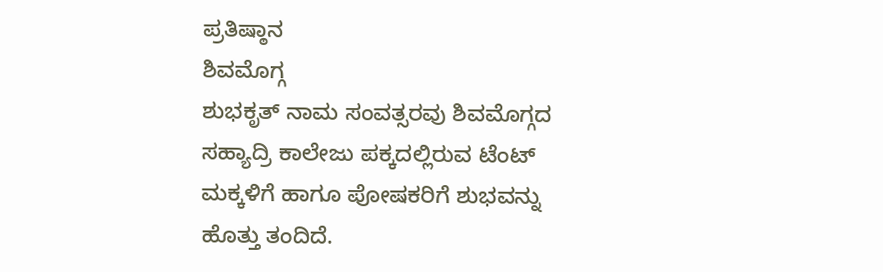ಪ್ರತಿಷ್ಠಾನ
ಶಿವಮೊಗ್ಗ
ಶುಭಕೃತ್ ನಾಮ ಸಂವತ್ಸರವು ಶಿವಮೊಗ್ಗದ ಸಹ್ಯಾದ್ರಿ ಕಾಲೇಜು ಪಕ್ಕದಲ್ಲಿರುವ ಟೆಂಟ್ ಮಕ್ಕಳಿಗೆ ಹಾಗೂ ಪೋಷಕರಿಗೆ ಶುಭವನ್ನು ಹೊತ್ತು ತಂದಿದೆ.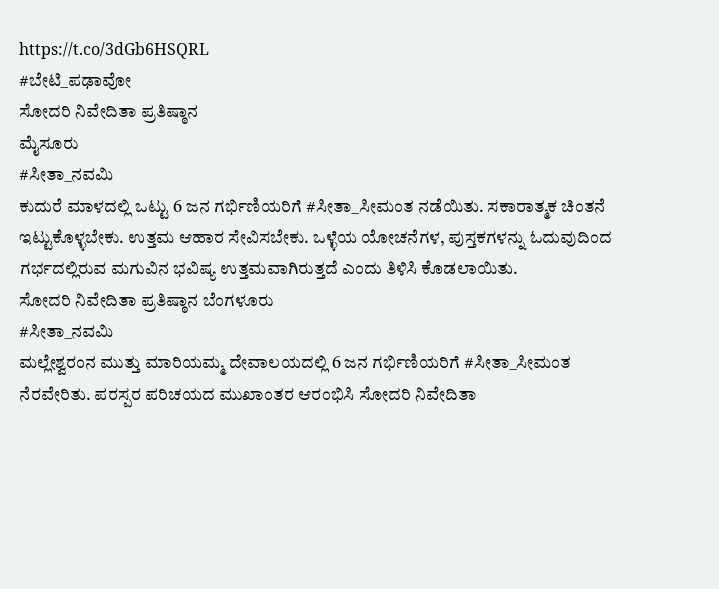https://t.co/3dGb6HSQRL
#ಬೇಟಿ_ಪಢಾವೋ
ಸೋದರಿ ನಿವೇದಿತಾ ಪ್ರತಿಷ್ಠಾನ
ಮೈಸೂರು
#ಸೀತಾ_ನವಮಿ
ಕುದುರೆ ಮಾಳದಲ್ಲಿ ಒಟ್ಟು 6 ಜನ ಗರ್ಭಿಣಿಯರಿಗೆ #ಸೀತಾ_ಸೀಮಂತ ನಡೆಯಿತು. ಸಕಾರಾತ್ಮಕ ಚಿಂತನೆ ಇಟ್ಟುಕೊಳ್ಳಬೇಕು. ಉತ್ತಮ ಆಹಾರ ಸೇವಿಸಬೇಕು. ಒಳ್ಳೆಯ ಯೋಚನೆಗಳ, ಪುಸ್ತಕಗಳನ್ನು ಓದುವುದಿಂದ ಗರ್ಭದಲ್ಲಿರುವ ಮಗುವಿನ ಭವಿಷ್ಯ ಉತ್ತಮವಾಗಿರುತ್ತದೆ ಎಂದು ತಿಳಿಸಿ ಕೊಡಲಾಯಿತು.
ಸೋದರಿ ನಿವೇದಿತಾ ಪ್ರತಿಷ್ಠಾನ ಬೆಂಗಳೂರು
#ಸೀತಾ_ನವಮಿ
ಮಲ್ಲೇಶ್ವರಂನ ಮುತ್ತು ಮಾರಿಯಮ್ಮ ದೇವಾಲಯದಲ್ಲಿ 6 ಜನ ಗರ್ಭಿಣಿಯರಿಗೆ #ಸೀತಾ_ಸೀಮಂತ ನೆರವೇರಿತು. ಪರಸ್ಪರ ಪರಿಚಯದ ಮುಖಾಂತರ ಆರಂಭಿಸಿ ಸೋದರಿ ನಿವೇದಿತಾ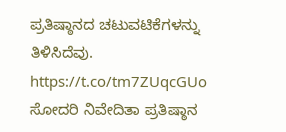ಪ್ರತಿಷ್ಠಾನದ ಚಟುವಟಿಕೆಗಳನ್ನು ತಿಳಿಸಿದೆವು.
https://t.co/tm7ZUqcGUo
ಸೋದರಿ ನಿವೇದಿತಾ ಪ್ರತಿಷ್ಠಾನ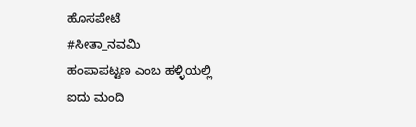ಹೊಸಪೇಟೆ
#ಸೀತಾ_ನವಮಿ
ಹಂಪಾಪಟ್ಟಣ ಎಂಬ ಹಳ್ಳಿಯಲ್ಲಿ
ಐದು ಮಂದಿ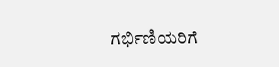ಗರ್ಭಿಣಿಯರಿಗೆ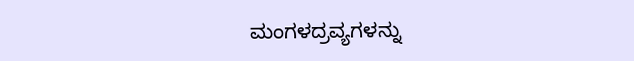ಮಂಗಳದ್ರವ್ಯಗಳನ್ನು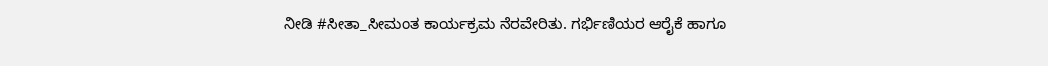ನೀಡಿ #ಸೀತಾ_ಸೀಮಂತ ಕಾರ್ಯಕ್ರಮ ನೆರವೇರಿತು. ಗರ್ಭಿಣಿಯರ ಆರೈಕೆ ಹಾಗೂ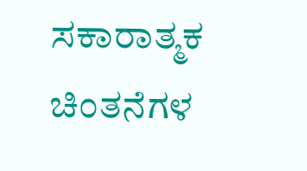ಸಕಾರಾತ್ಮಕ ಚಿಂತನೆಗಳ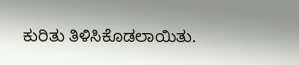ಕುರಿತು ತಿಳಿಸಿಕೊಡಲಾಯಿತು.